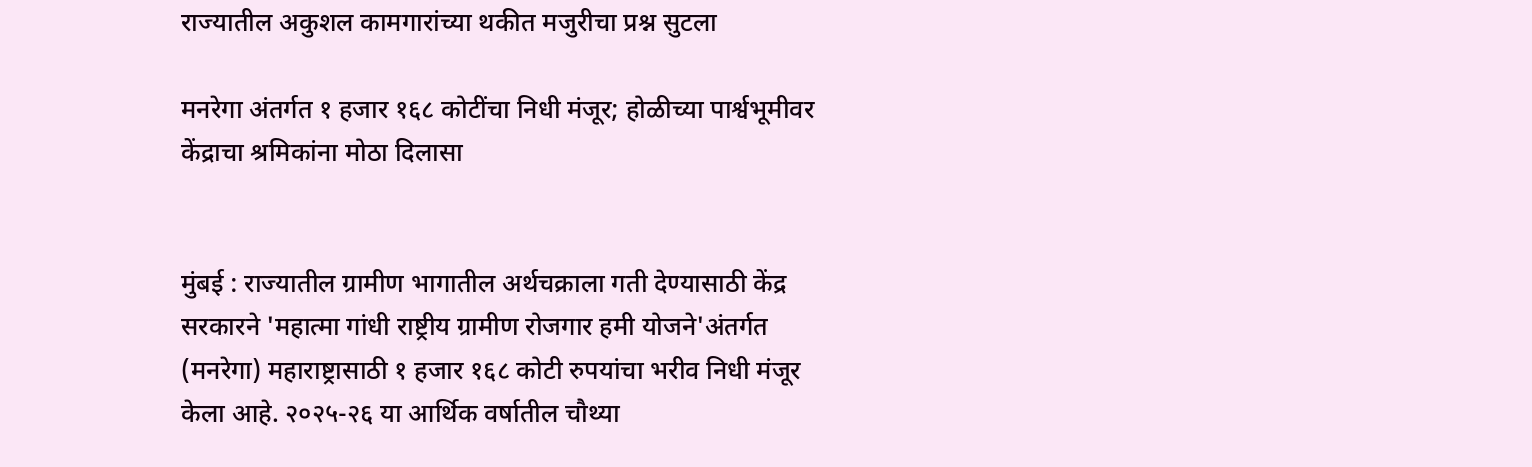राज्यातील अकुशल कामगारांच्या थकीत मजुरीचा प्रश्न सुटला

मनरेगा अंतर्गत १ हजार १६८ कोटींचा निधी मंजूर; होळीच्या पार्श्वभूमीवर केंद्राचा श्रमिकांना मोठा दिलासा


मुंबई : राज्यातील ग्रामीण भागातील अर्थचक्राला गती देण्यासाठी केंद्र सरकारने 'महात्मा गांधी राष्ट्रीय ग्रामीण रोजगार हमी योजने'अंतर्गत (मनरेगा) महाराष्ट्रासाठी १ हजार १६८ कोटी रुपयांचा भरीव निधी मंजूर केला आहे. २०२५-२६ या आर्थिक वर्षातील चौथ्या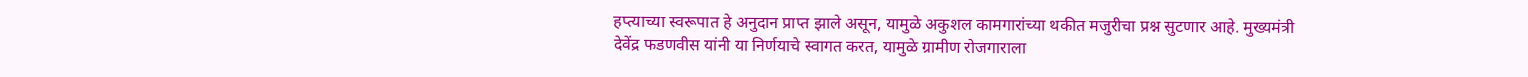हप्त्याच्या स्वरूपात हे अनुदान प्राप्त झाले असून, यामुळे अकुशल कामगारांच्या थकीत मजुरीचा प्रश्न सुटणार आहे. मुख्यमंत्री देवेंद्र फडणवीस यांनी या निर्णयाचे स्वागत करत, यामुळे ग्रामीण रोजगाराला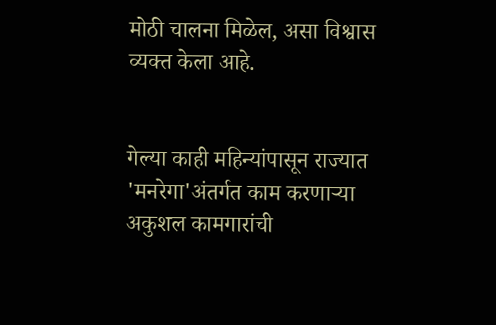मोठी चालना मिळेल, असा विश्वास व्यक्त केला आहे.


गेल्या काही महिन्यांपासून राज्यात 'मनरेगा'अंतर्गत काम करणाऱ्या अकुशल कामगारांची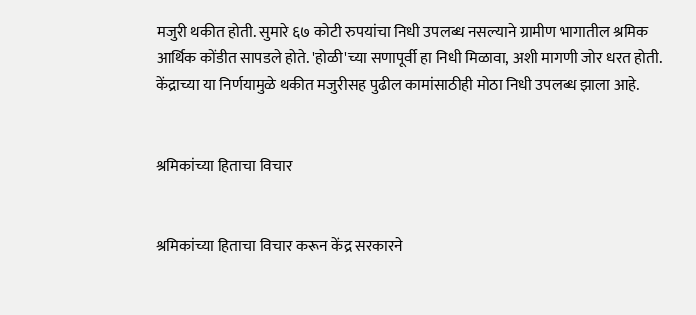मजुरी थकीत होती. सुमारे ६७ कोटी रुपयांचा निधी उपलब्ध नसल्याने ग्रामीण भागातील श्रमिक आर्थिक कोंडीत सापडले होते. 'होळी'च्या सणापूर्वी हा निधी मिळावा, अशी मागणी जोर धरत होती. केंद्राच्या या निर्णयामुळे थकीत मजुरीसह पुढील कामांसाठीही मोठा निधी उपलब्ध झाला आहे.


श्रमिकांच्या हिताचा विचार


श्रमिकांच्या हिताचा विचार करून केंद्र सरकारने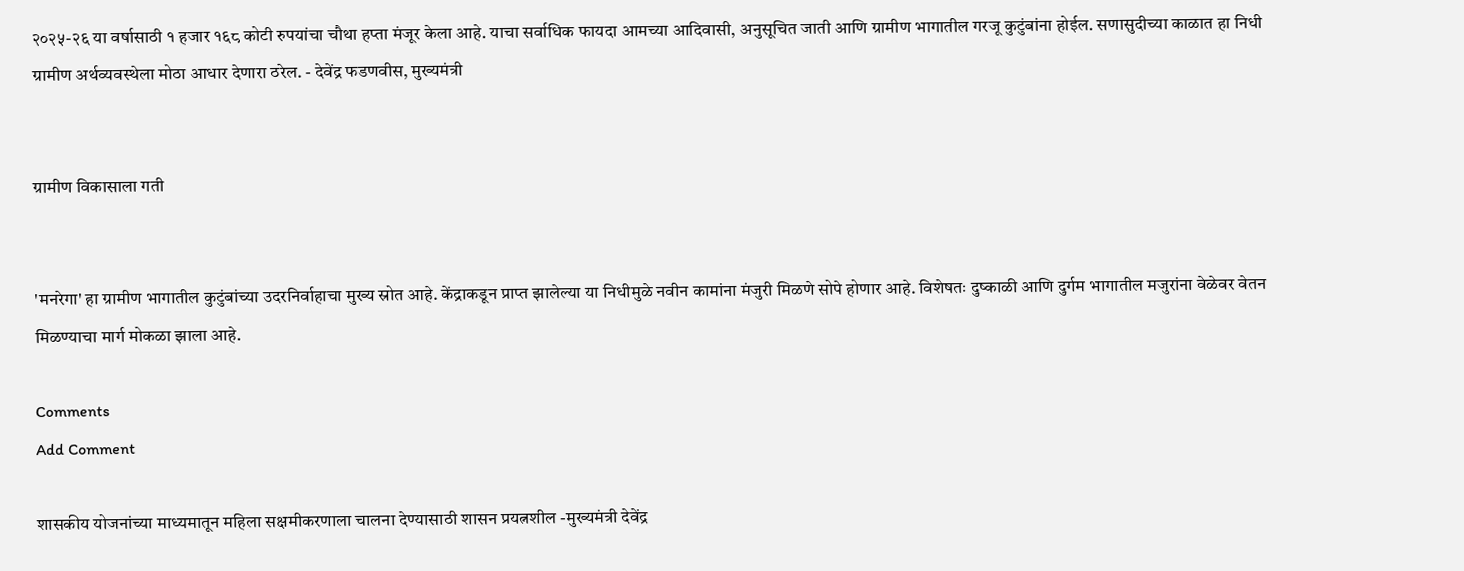२०२५-२६ या वर्षासाठी १ हजार १६८ कोटी रुपयांचा चौथा हप्ता मंजूर केला आहे. याचा सर्वाधिक फायदा आमच्या आदिवासी, अनुसूचित जाती आणि ग्रामीण भागातील गरजू कुटुंबांना होईल. सणासुदीच्या काळात हा निधी ग्रामीण अर्थव्यवस्थेला मोठा आधार देणारा ठरेल. - देवेंद्र फडणवीस, मुख्यमंत्री


ग्रामीण विकासाला गती


'मनरेगा' हा ग्रामीण भागातील कुटुंबांच्या उदरनिर्वाहाचा मुख्य स्रोत आहे. केंद्राकडून प्राप्त झालेल्या या निधीमुळे नवीन कामांना मंजुरी मिळणे सोपे होणार आहे. विशेषतः दुष्काळी आणि दुर्गम भागातील मजुरांना वेळेवर वेतन मिळण्याचा मार्ग मोकळा झाला आहे.

Comments
Add Comment

शासकीय योजनांच्या माध्यमातून महिला सक्षमीकरणाला चालना देण्यासाठी शासन प्रयत्नशील -मुख्यमंत्री देवेंद्र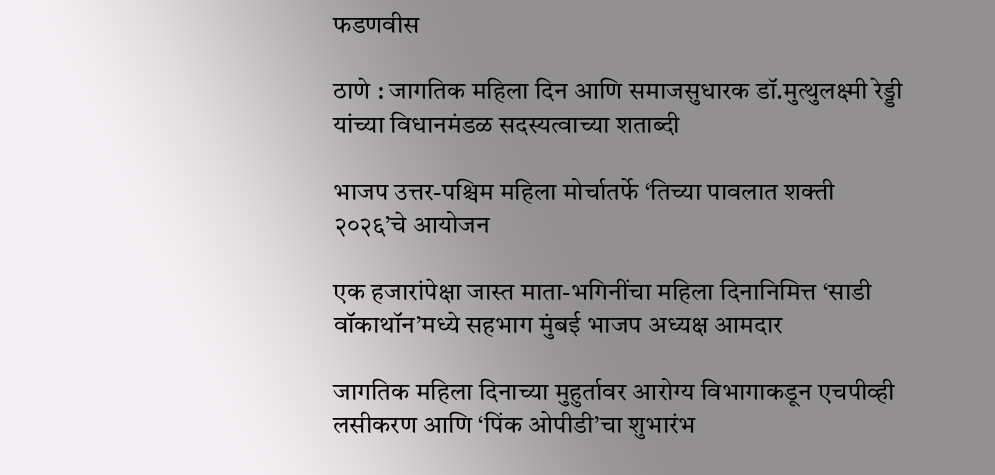फडणवीस

ठाणे : जागतिक महिला दिन आणि समाजसुधारक डॉ.मुत्थुलक्ष्मी रेड्डी यांच्या विधानमंडळ सदस्यत्वाच्या शताब्दी

भाजप उत्तर-पश्चिम महिला मोर्चातर्फे ‘तिच्या पावलात शक्ती २०२६’चे आयोजन

एक हजारांपेक्षा जास्त माता-भगिनींचा महिला दिनानिमित्त ‘साडी वॉकाथॉन’मध्ये सहभाग मुंबई भाजप अध्यक्ष आमदार

जागतिक महिला दिनाच्या मुहुर्तावर आरोग्य विभागाकडून एचपीव्ही लसीकरण आणि ‘पिंक ओपीडी’चा शुभारंभ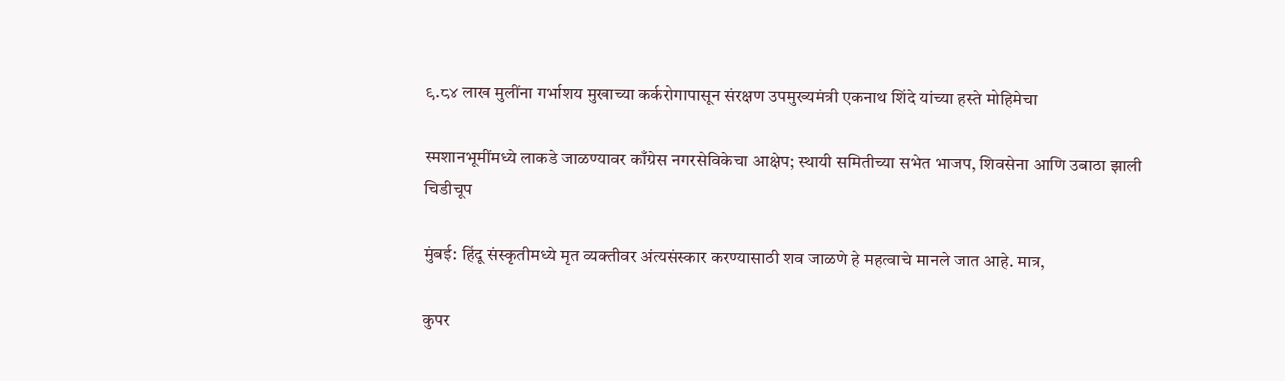९.८४ लाख मुलींना गर्भाशय मुखाच्या कर्करोगापासून संरक्षण उपमुख्यमंत्री एकनाथ शिंदे यांच्या हस्ते मोहिमेचा

स्मशानभूमींमध्ये लाकडे जाळण्यावर काँग्रेस नगरसेविकेचा आक्षेप; स्थायी समितीच्या सभेत भाजप, शिवसेना आणि उबाठा झाली चिडीचूप

मुंबई: हिंदू संस्कृतीमध्ये मृत व्यक्तीवर अंत्यसंस्कार करण्यासाठी शव जाळणे हे महत्वाचे मानले जात आहे. मात्र,

कुपर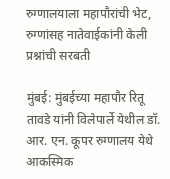रुग्णालयाला महापौरांची भेट, रुग्णांसह नातेवाईकांनी केली प्रश्नांची सरबती

मुंबई: मुंबईच्या महापौर रितू तावडे यांनी विलेपार्ले येथील डॉ. आर. एन. कूपर रुग्णालय येथे आकस्मिक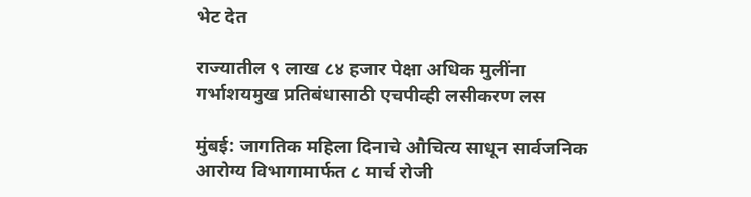भेट देत

राज्यातील ९ लाख ८४ हजार पेक्षा अधिक मुलींना गर्भाशयमुख प्रतिबंधासाठी एचपीव्ही लसीकरण लस

मुंबई: जागतिक महिला दिनाचे औचित्य साधून सार्वजनिक आरोग्य विभागामार्फत ८ मार्च रोजी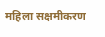महिला सक्षमीकरण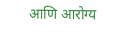आणि आरोग्य